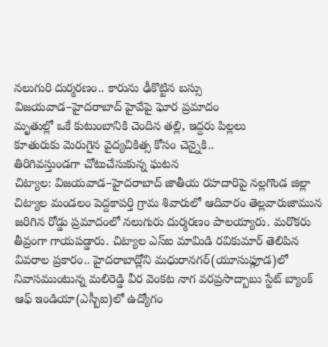నలుగురి దుర్మరణం.. కారును ఢీకొట్టిన బస్సు
విజయవాడ–హైదరాబాద్ హైవేపై ఘోర ప్రమాదం
మృతుల్లో ఒకే కుటుంబానికి చెందిన తల్లి, ఇద్దరు పిల్లలు
కూతురుకు మెరుగైన వైద్యచికిత్స కోసం చెన్నైకి..
తిరిగివస్తుండగా చోటుచేసుకున్న ఘటన
చిట్యాల: విజయవాడ–హైదరాబాద్ జాతీయ రహదారిపై నల్లగొండ జిల్లా చిట్యాల మండలం పెద్దకాపర్తి గ్రామ శివారులో ఆదివారం తెల్లవారుజామున జరిగిన రోడ్డు ప్రమాదంలో నలుగురు దుర్మరణం పాలయ్యారు. మరొకరు తీవ్రంగా గాయపడ్డారు. చిట్యాల ఎస్ఐ మామిడి రవికుమార్ తెలిపిన వివరాల ప్రకారం.. హైదరాబాద్లోని మధురానగర్(యూసుఫ్గూడ)లో నివాసముంటున్న మలిరెడ్డి వీర వెంకట నాగ వరప్రసాద్బాబు స్టేట్ బ్యాంక్ ఆఫ్ ఇండియా(ఎస్బీఐ)లో ఉద్యోగం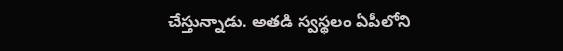చేస్తున్నాడు. అతడి స్వస్థలం ఏపీలోని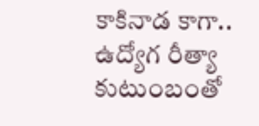కాకినాడ కాగా.. ఉద్యోగ రీత్యా కుటుంబంతో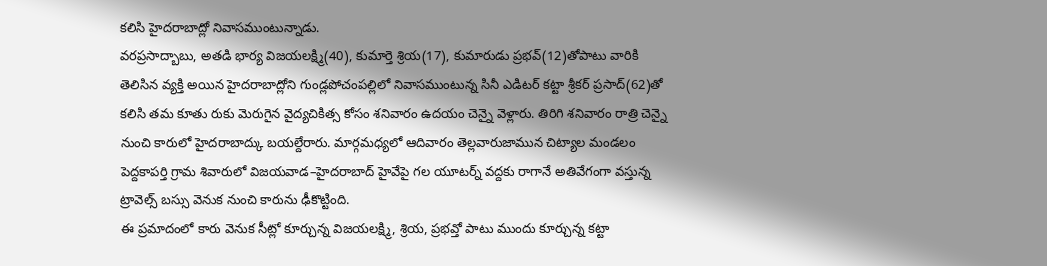కలిసి హైదరాబాద్లో నివాసముంటున్నాడు.
వరప్రసాద్బాబు, అతడి భార్య విజయలక్ష్మి(40), కుమార్తె శ్రియ(17), కుమారుడు ప్రభవ్(12)తోపాటు వారికి తెలిసిన వ్యక్తి అయిన హైదరాబాద్లోని గుండ్లపోచంపల్లిలో నివాసముంటున్న సినీ ఎడిటర్ కట్టా శ్రీకర్ ప్రసాద్(62)తో కలిసి తమ కూతు రుకు మెరుగైన వైద్యచికిత్స కోసం శనివారం ఉదయం చెన్నై వెళ్లారు. తిరిగి శనివారం రాత్రి చెన్నై నుంచి కారులో హైదరాబాద్కు బయల్దేరారు. మార్గమధ్యలో ఆదివారం తెల్లవారుజామున చిట్యాల మండలం పెద్దకాపర్తి గ్రామ శివారులో విజయవాడ–హైదరాబాద్ హైవేపై గల యూటర్న్ వద్దకు రాగానే అతివేగంగా వస్తున్న ట్రావెల్స్ బస్సు వెనుక నుంచి కారును ఢీకొట్టింది.
ఈ ప్రమాదంలో కారు వెనుక సీట్లో కూర్చున్న విజయలక్ష్మి, శ్రియ, ప్రభవ్తో పాటు ముందు కూర్చున్న కట్టా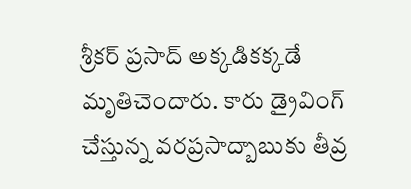శ్రీకర్ ప్రసాద్ అక్కడికక్కడే మృతిచెందారు. కారు డ్రైవింగ్ చేస్తున్న వరప్రసాద్బాబుకు తీవ్ర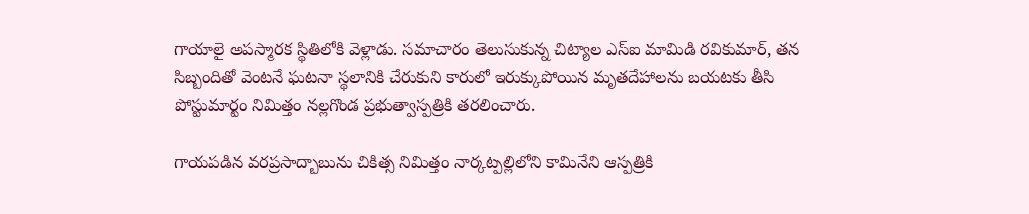గాయాలై అపస్మారక స్థితిలోకి వెళ్లాడు. సమాచారం తెలుసుకున్న చిట్యాల ఎస్ఐ మామిడి రవికుమార్, తన సిబ్బందితో వెంటనే ఘటనా స్థలానికి చేరుకుని కారులో ఇరుక్కుపోయిన మృతదేహాలను బయటకు తీసి పోస్టుమార్టం నిమిత్తం నల్లగొండ ప్రభుత్వాస్పత్రికి తరలించారు.

గాయపడిన వరప్రసాద్బాబును చికిత్స నిమిత్తం నార్కట్పల్లిలోని కామినేని ఆస్పత్రికి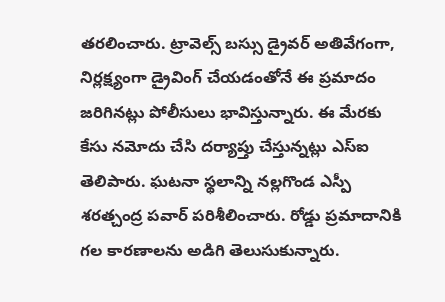తరలించారు. ట్రావెల్స్ బస్సు డ్రైవర్ అతివేగంగా, నిర్లక్ష్యంగా డ్రైవింగ్ చేయడంతోనే ఈ ప్రమాదం జరిగినట్లు పోలీసులు భావిస్తున్నారు. ఈ మేరకు కేసు నమోదు చేసి దర్యాప్తు చేస్తున్నట్లు ఎస్ఐ తెలిపారు. ఘటనా స్థలాన్ని నల్లగొండ ఎస్పీ శరత్చంద్ర పవార్ పరిశీలించారు. రోడ్డు ప్రమాదానికి గల కారణాలను అడిగి తెలుసుకున్నారు.